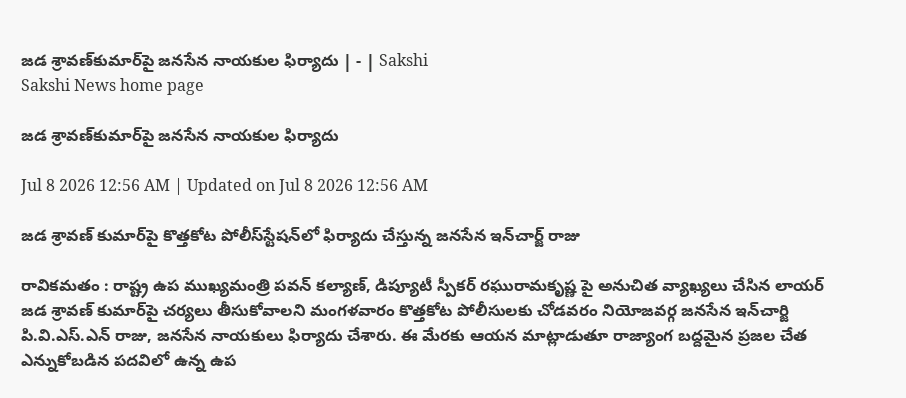జడ శ్రావణ్‌కుమార్‌పై జనసేన నాయకుల ఫిర్యాదు | - | Sakshi
Sakshi News home page

జడ శ్రావణ్‌కుమార్‌పై జనసేన నాయకుల ఫిర్యాదు

Jul 8 2026 12:56 AM | Updated on Jul 8 2026 12:56 AM

జడ శ్రావణ్‌ కుమార్‌పై కొత్తకోట పోలీస్‌స్టేషన్‌లో ఫిర్యాదు చేస్తున్న జనసేన ఇన్‌చార్జ్‌ రాజు

రావికమతం : రాష్ట్ర ఉప ముఖ్యమంత్రి పవన్‌ కల్యాణ్‌, డిప్యూటీ స్పీకర్‌ రఘురామకృష్ణ పై అనుచిత వ్యాఖ్యలు చేసిన లాయర్‌ జడ శ్రావణ్‌ కుమార్‌పై చర్యలు తీసుకోవాలని మంగళవారం కొత్తకోట పోలీసులకు చోడవరం నియోజవర్గ జనసేన ఇన్‌చార్జి పి.వి.ఎస్‌.ఎన్‌ రాజు, జనసేన నాయకులు ఫిర్యాదు చేశారు. ఈ మేరకు ఆయన మాట్లాడుతూ రాజ్యాంగ బద్దమైన ప్రజల చేత ఎన్నుకోబడిన పదవిలో ఉన్న ఉప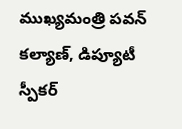ముఖ్యమంత్రి పవన్‌ కల్యాణ్‌, డిప్యూటీ స్పీకర్‌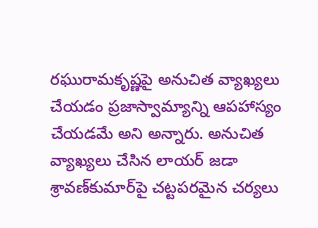రఘురామకృష్ణపై అనుచిత వ్యాఖ్యలు చేయడం ప్రజాస్వామ్యాన్ని ఆపహాస్యం చేయడమే అని అన్నారు. అనుచిత వ్యాఖ్యలు చేసిన లాయర్‌ జడా శ్రావణ్‌కుమార్‌పై చట్టపరమైన చర్యలు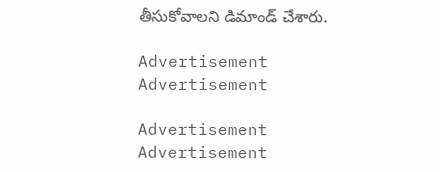తీసుకోవాలని డిమాండ్‌ చేశారు.

Advertisement
Advertisement

Advertisement
Advertisement